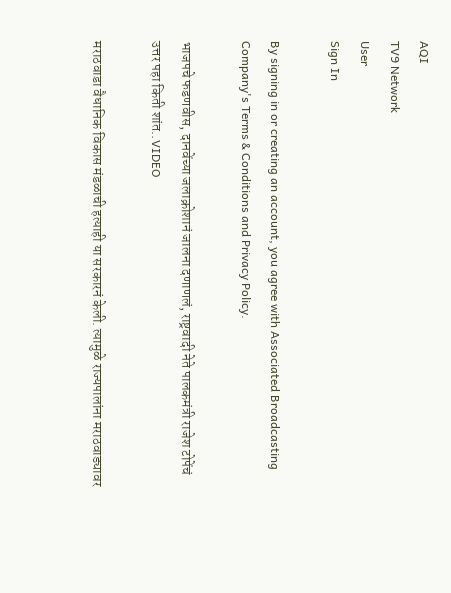AQI
TV9 Network
User
Sign In

By signing in or creating an account, you agree with Associated Broadcasting Company's Terms & Conditions and Privacy Policy.

भाजपचे फडणवीस, दानवेंच्या जलाक्रोशानं जालना दणाणलं, राष्ट्रवादी नेते पालकमंत्री राजेश टोपेंचं उत्तर पहा किती शांत..VIDEO

मराठवाडा वैधानिक विकास मंडळाची हत्याही या सरकारनं केली. त्यामुळे राज्यपालांना मराठवाड्यावर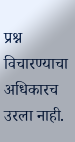प्रश्न विचारण्याचा अधिकारच उरला नाही.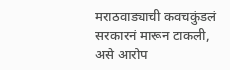मराठवाड्याची कवचकुंडलं सरकारनं मारून टाकली, असे आरोप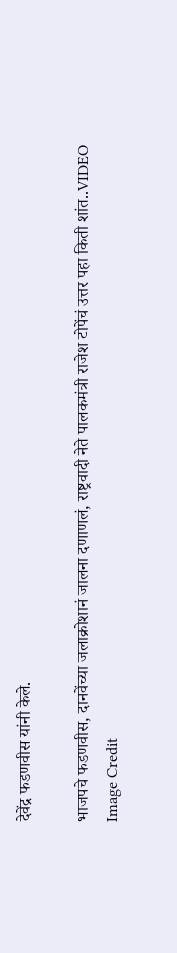देवेंद्र फडणवीस यांनी केले.

भाजपचे फडणवीस, दानवेंच्या जलाक्रोशानं जालना दणाणलं, राष्ट्रवादी नेते पालकमंत्री राजेश टोपेंचं उत्तर पहा किती शांत..VIDEO
Image Credit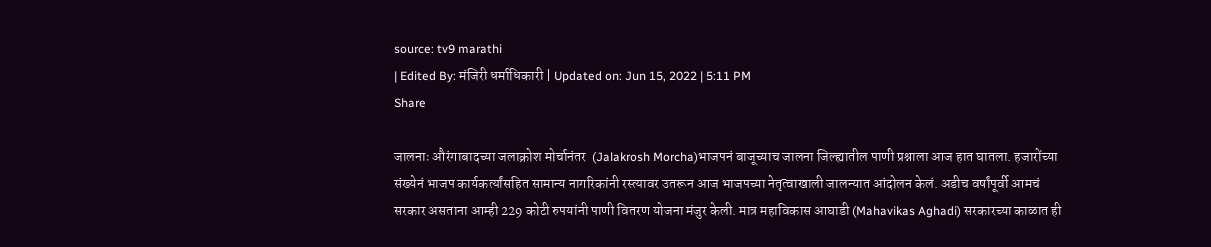source: tv9 marathi
| Edited By: मंजिरी धर्माधिकारी | Updated on: Jun 15, 2022 | 5:11 PM
Share

जालनाः औरंगाबादच्या जलाक्रोश मोर्चानंतर  (Jalakrosh Morcha)भाजपनं बाजूच्याच जालना जिल्ह्यातील पाणी प्रश्नाला आज हात घातला. हजारोंच्या संख्येनं भाजप कार्यकर्त्यांसहित सामान्य नागरिकांनी रस्त्यावर उतरून आज भाजपच्या नेतृत्वाखाली जालन्यात आंदोलन केलं. अडीच वर्षांपूर्वी आमचं सरकार असताना आम्ही 229 कोटी रुपयांनी पाणी वितरण योजना मंजुर केली. मात्र महाविकास आघाडी (Mahavikas Aghadi) सरकारच्या काळात ही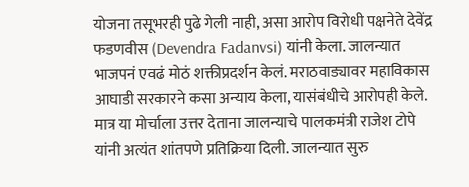योजना तसूभरही पुढे गेली नाही, असा आरोप विरोधी पक्षनेते देवेंद्र फडणवीस (Devendra Fadanvsi) यांनी केला. जालन्यात भाजपनं एवढं मोठं शक्तीप्रदर्शन केलं. मराठवाड्यावर महाविकास आघाडी सरकारने कसा अन्याय केला, यासंबंधीचे आरोपही केले. मात्र या मोर्चाला उत्तर देताना जालन्याचे पालकमंत्री राजेश टोपे यांनी अत्यंत शांतपणे प्रतिक्रिया दिली. जालन्यात सुरु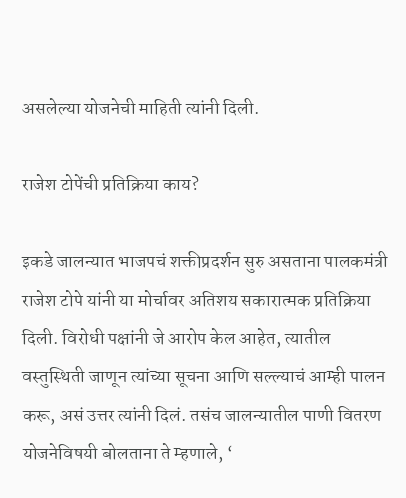असलेल्या योजनेची माहिती त्यांनी दिली.

राजेश टोपेंची प्रतिक्रिया काय?

इकडे जालन्यात भाजपचं शक्तीप्रदर्शन सुरु असताना पालकमंत्री राजेश टोपे यांनी या मोर्चावर अतिशय सकारात्मक प्रतिक्रिया दिली. विरोधी पक्षांनी जे आरोप केल आहेत, त्यातील वस्तुस्थिती जाणून त्यांच्या सूचना आणि सल्ल्याचं आम्ही पालन करू, असं उत्तर त्यांनी दिलं. तसंच जालन्यातील पाणी वितरण योजनेविषयी बोलताना ते म्हणाले, ‘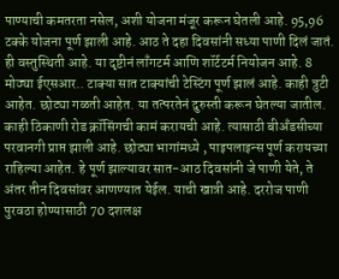पाण्याची कमतरता नसेल, अशी योजना मंजूर करून घेतली आहे. 95,96 टक्के योजना पूर्ण झाली आहे. आठ ते दहा दिवसांनी सध्या पाणी दिलं जातं. ही वस्तुस्थिती आहे. या दृष्टीनं लाँगटर्म आणि शॉर्टटर्म नियोजन आहे. 8 मोठ्या ईएसआर.. टाक्या सात टाक्यांची टेस्टिंग पूर्ण झालं आहे. काही त्रुटी आहेत. छोट्या गळती आहेत. या तत्परतेनं दुरुस्ती करून घेतल्या जातील. काही ठिकाणी रोड क्रॉसिंगची कामं करायची आहे. त्यासाठी बीअँडसीच्या परवानगी प्राप्त झाली आहे. छोट्या भागांमध्ये , पाइपलाइन्स पूर्ण करायच्या राहिल्या आहेत. हे पूर्ण झाल्यावर सात-आठ दिवसांनी जे पाणी येते, ते अंतर तीन दिवसांवर आणण्यात येईल. याची खात्री आहे. दररोज पाणी पुरवठा होण्यासाठी 70 दशलक्ष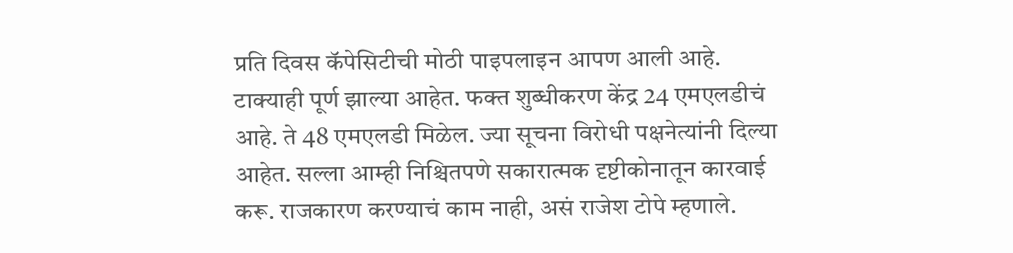प्रति दिवस कॅपेसिटीची मोठी पाइपलाइन आपण आली आहे. टाक्याही पूर्ण झाल्या आहेत. फक्त शुब्धीकरण केंद्र 24 एमएलडीचं आहे. ते 48 एमएलडी मिळेल. ज्या सूचना विरोधी पक्षनेत्यांनी दिल्या आहेत. सल्ला आम्ही निश्चितपणे सकारात्मक दृष्टीकोनातून कारवाई करू. राजकारण करण्याचं काम नाही, असं राजेश टोपे म्हणाले.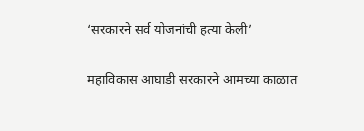‘सरकारने सर्व योजनांची हत्या केली’

महाविकास आघाडी सरकारने आमच्या काळात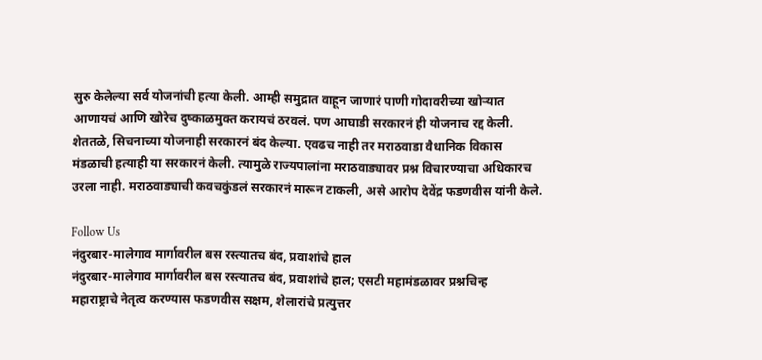सुरु केलेल्या सर्व योजनांची हत्या केली. आम्ही समुद्रात वाहून जाणारं पाणी गोदावरीच्या खोऱ्यात आणायचं आणि खोरेच दुष्काळमुक्त करायचं ठरवलं. पण आघाडी सरकारनं ही योजनाच रद्द केली. शेततळे, सिचनाच्या योजनाही सरकारनं बंद केल्या. एवढच नाही तर मराठवाडा वैधानिक विकास मंडळाची हत्याही या सरकारनं केली. त्यामुळे राज्यपालांना मराठवाड्यावर प्रश्न विचारण्याचा अधिकारच उरला नाही. मराठवाड्याची कवचकुंडलं सरकारनं मारून टाकली, असे आरोप देवेंद्र फडणवीस यांनी केले.

Follow Us
नंदुरबार-मालेगाव मार्गावरील बस रस्त्यातच बंद, प्रवाशांचे हाल
नंदुरबार-मालेगाव मार्गावरील बस रस्त्यातच बंद, प्रवाशांचे हाल; एसटी महामंडळावर प्रश्नचिन्ह
महाराष्ट्राचे नेतृत्व करण्यास फडणवीस सक्षम, शेलारांचे प्रत्युत्तर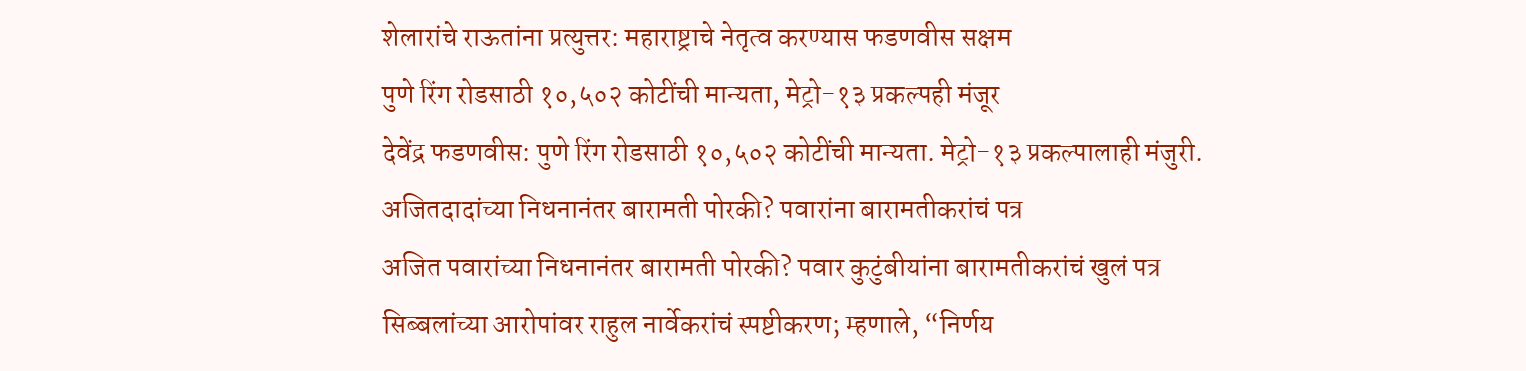शेलारांचे राऊतांना प्रत्युत्तर: महाराष्ट्राचे नेतृत्व करण्यास फडणवीस सक्षम
पुणे रिंग रोडसाठी १०,५०२ कोटींची मान्यता, मेट्रो-१३ प्रकल्पही मंजूर
देवेंद्र फडणवीस: पुणे रिंग रोडसाठी १०,५०२ कोटींची मान्यता. मेट्रो-१३ प्रकल्पालाही मंजुरी.
अजितदादांच्या निधनानंतर बारामती पोरकी? पवारांना बारामतीकरांचं पत्र
अजित पवारांच्या निधनानंतर बारामती पोरकी? पवार कुटुंबीयांना बारामतीकरांचं खुलं पत्र
सिब्बलांच्या आरोपांवर राहुल नार्वेकरांचं स्पष्टीकरण; म्हणाले, “निर्णय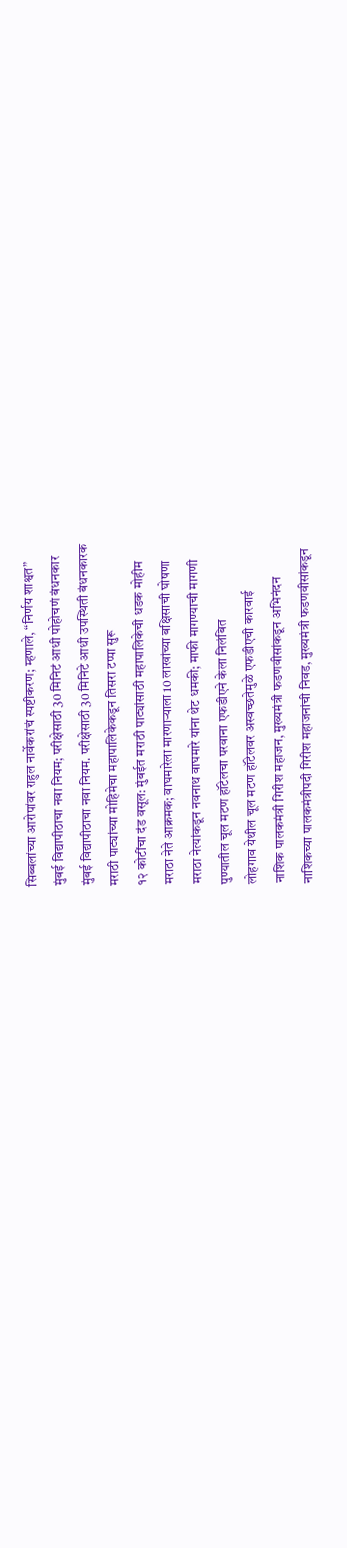सिब्बलांच्या आरोपांवर राहुल नार्वेकरांचं स्पष्टीकरण; म्हणाले, “निर्णय शाश्वत”
मुंबई विद्यापीठाचा नवा नियम; परीक्षेसाठी 30 मिनिटं आधी पोहोचणं बंधनकार
मुंबई विद्यापीठाचा नवा नियम. परीक्षेसाठी 30 मिनिटे आधी उपस्थिती बंधनकारक
मराठी पाट्यांच्या मोहिमेचा महापालिकेकडून तिसरा टप्पा सुरू
१२ कोटींचा दंड वसूल: मुंबईत मराठी पाट्यांसाठी महापालिकेची धडक मोहीम
मराठा नेते आक्रमक; वाघमारेला मारणाऱ्याला 10 लाखांच्या बक्षिसाची घोषणा
मराठा नेत्यांकडून नवनाथ वाघमारे यांना थेट धमकी; माफी मागण्याची मागणी
पुण्यातील चूल मटण हॉटेलचा परवाना एफडीएने केला निलंबित
लोहगाव येथील चूल मटण हॉटेलवर अस्वच्छतेमुळे एफडीएची कारवाई
नाशिक पालकमंत्री गिरीश महाजन, मुख्यमंत्री फडणवीसांकडून अभिनंदन
नाशिकच्या पालकमंत्रीपदी गिरीश महाजनांची निवड, मुख्यमंत्री फडणवीसांकडून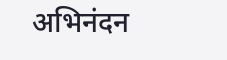अभिनंदन